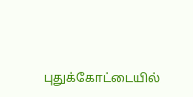புதுக்கோட்டையில்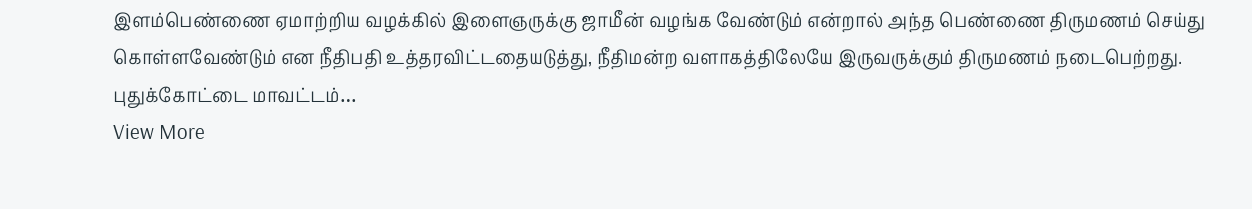இளம்பெண்ணை ஏமாற்றிய வழக்கில் இளைஞருக்கு ஜாமீன் வழங்க வேண்டும் என்றால் அந்த பெண்ணை திருமணம் செய்து கொள்ளவேண்டும் என நீதிபதி உத்தரவிட்டதையடுத்து, நீதிமன்ற வளாகத்திலேயே இருவருக்கும் திருமணம் நடைபெற்றது. புதுக்கோட்டை மாவட்டம்…
View More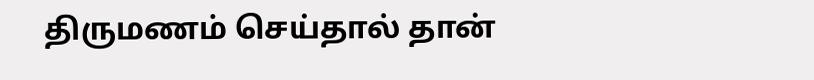திருமணம் செய்தால் தான்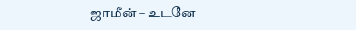ஜாமீன் – உடனே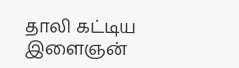தாலி கட்டிய இளைஞன்